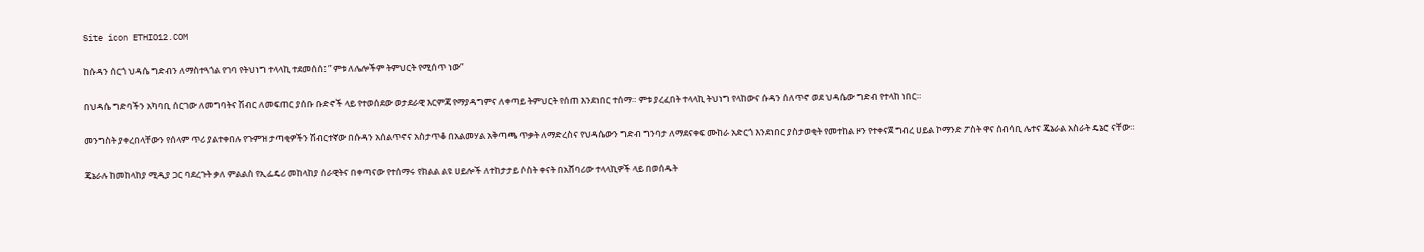Site icon ETHIO12.COM

ከሱዳን ሰርጎ ህዳሴ ግድብን ለማስተጓጎል የገባ የትህነግ ተላላኪ ተደመሰሰ፤ ” ምቱ ለሌሎችም ትምህርት የሚሰጥ ነው”

በህዳሴ ግድባችን አካባቢ ሰርገው ለመግባትና ሽብር ለመፍጠር ያሰቡ ቡድኖች ላይ የተወሰደው ወታደራዊ እርምጃ የማያዳግምና ለቀጣይ ትምህርት የሰጠ እንደነበር ተሰማ። ምቱ ያረፈበት ተላላኪ ትህነግ የላከውና ሱዳን ሰለጥኖ ወደ ህዳሴው ግድብ የተላከ ነበር።

መንግስት ያቀረበላቸውን የሰላም ጥሪ ያልተቀበሉ የጉምዝ ታጣቂዎችን ሽብርተኛው በሱዳን አሰልጥኖና አስታጥቆ በአልመሃል አቅጣጫ ጥቃት ለማድረስና የህዳሴውን ግድብ ግንባታ ለማደናቀፍ ሙከራ አድርጎ እንደነበር ያስታወቂት የመተከል ዞን የተቀናጀ ግብረ ሀይል ኮማንድ ፖስት ዋና ሰብሳቢ ሌተና ጄኔራል አስራት ዴኔሮ ናቸው።

ጄኔራሉ ከመከላከያ ሚዲያ ጋር ባደረጉት ቃለ ምልልስ የኢፌዴሪ መከላከያ ሰራዊትና በቀጣናው የተሰማሩ የክልል ልዩ ሀይሎች ለተከታታይ ሶስት ቀናት በአሸባሪው ተላላኪዎች ላይ በወሰዱት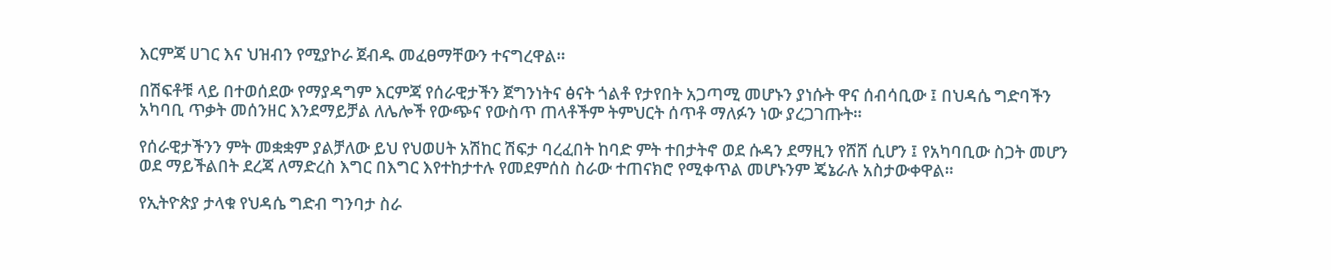እርምጃ ሀገር እና ህዝብን የሚያኮራ ጀብዱ መፈፀማቸውን ተናግረዋል።

በሽፍቶቹ ላይ በተወሰደው የማያዳግም እርምጃ የሰራዊታችን ጀግንነትና ፅናት ጎልቶ የታየበት አጋጣሚ መሆኑን ያነሱት ዋና ሰብሳቢው ፤ በህዳሴ ግድባችን አካባቢ ጥቃት መሰንዘር እንደማይቻል ለሌሎች የውጭና የውስጥ ጠላቶችም ትምህርት ሰጥቶ ማለፉን ነው ያረጋገጡት።

የሰራዊታችንን ምት መቋቋም ያልቻለው ይህ የህወሀት አሽከር ሽፍታ ባረፈበት ከባድ ምት ተበታትኖ ወደ ሱዳን ደማዚን የሸሸ ሲሆን ፤ የአካባቢው ስጋት መሆን ወደ ማይችልበት ደረጃ ለማድረስ እግር በእግር እየተከታተሉ የመደምሰስ ስራው ተጠናክሮ የሚቀጥል መሆኑንም ጄኔራሉ አስታውቀዋል።

የኢትዮጵያ ታላቁ የህዳሴ ግድብ ግንባታ ስራ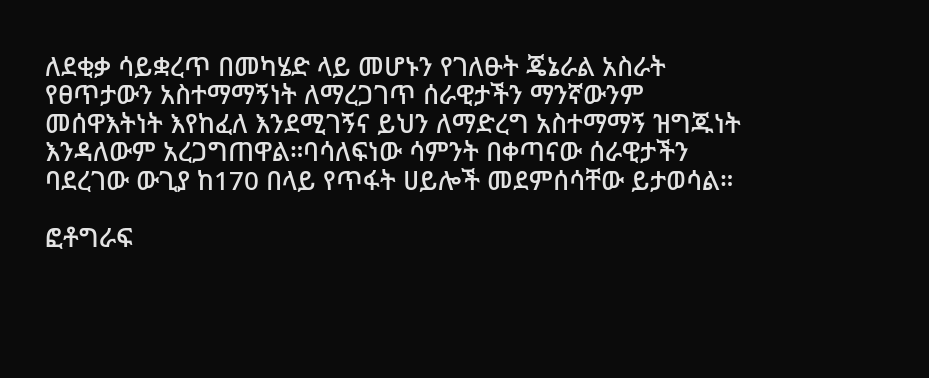ለደቂቃ ሳይቋረጥ በመካሄድ ላይ መሆኑን የገለፁት ጄኔራል አስራት የፀጥታውን አስተማማኝነት ለማረጋገጥ ሰራዊታችን ማንኛውንም መሰዋእትነት እየከፈለ እንደሚገኝና ይህን ለማድረግ አስተማማኝ ዝግጁነት እንዳለውም አረጋግጠዋል።ባሳለፍነው ሳምንት በቀጣናው ሰራዊታችን ባደረገው ውጊያ ከ170 በላይ የጥፋት ሀይሎች መደምሰሳቸው ይታወሳል።

ፎቶግራፍ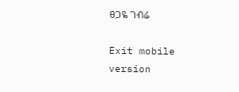ፀጋዬ ገብሬ

Exit mobile version